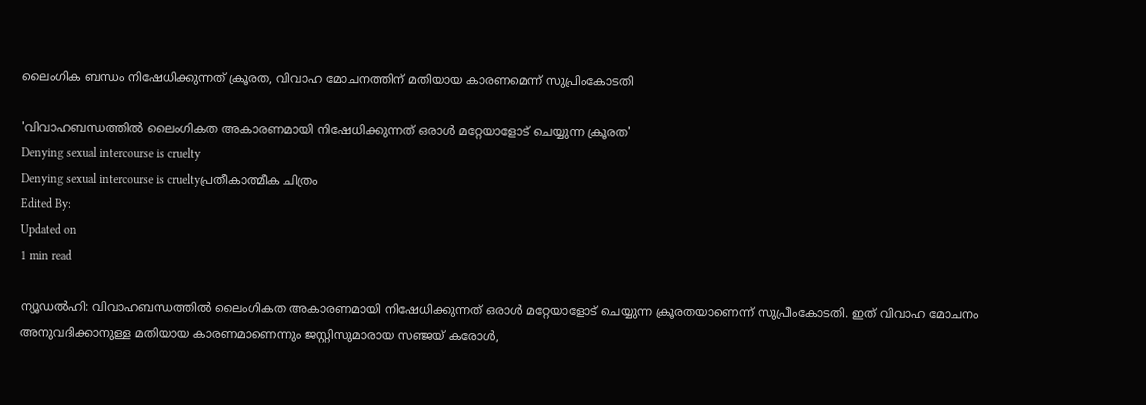ലൈംഗിക ബന്ധം നിഷേധിക്കുന്നത് ക്രൂരത, വിവാഹ മോചനത്തിന് മതിയായ കാരണമെന്ന് സുപ്രിംകോടതി

'വിവാഹബന്ധത്തില്‍ ലൈംഗികത അകാരണമായി നിഷേധിക്കുന്നത് ഒരാള്‍ മറ്റേയാളോട് ചെയ്യുന്ന ക്രൂരത'
Denying sexual intercourse is cruelty
Denying sexual intercourse is crueltyപ്രതീകാത്മീക ചിത്രം
Edited By:
Updated on
1 min read

ന്യൂഡല്‍ഹി: വിവാഹബന്ധത്തില്‍ ലൈംഗികത അകാരണമായി നിഷേധിക്കുന്നത് ഒരാള്‍ മറ്റേയാളോട് ചെയ്യുന്ന ക്രൂരതയാണെന്ന് സുപ്രീംകോടതി. ഇത് വിവാഹ മോചനം അനുവദിക്കാനുള്ള മതിയായ കാരണമാണെന്നും ജസ്റ്റിസുമാരായ സഞ്ജയ് കരോള്‍,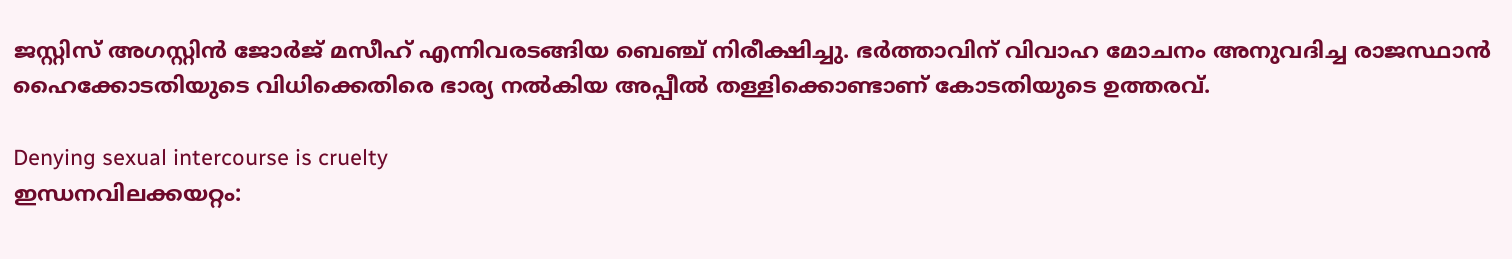ജസ്റ്റിസ് അഗസ്റ്റിന്‍ ജോര്‍ജ് മസീഹ് എന്നിവരടങ്ങിയ ബെഞ്ച് നിരീക്ഷിച്ചു. ഭര്‍ത്താവിന് വിവാഹ മോചനം അനുവദിച്ച രാജസ്ഥാന്‍ ഹൈക്കോടതിയുടെ വിധിക്കെതിരെ ഭാര്യ നല്‍കിയ അപ്പീല്‍ തള്ളിക്കൊണ്ടാണ് കോടതിയുടെ ഉത്തരവ്.

Denying sexual intercourse is cruelty
ഇന്ധനവിലക്കയറ്റം: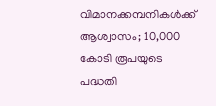വിമാനക്കമ്പനികള്‍ക്ക് ആശ്വാസം; 10,000 കോടി രൂപയുടെ പദ്ധതി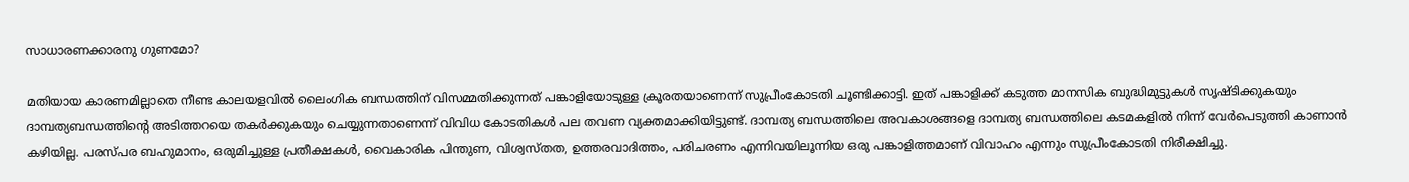സാധാരണക്കാരനു ഗുണമോ?

മതിയായ കാരണമില്ലാതെ നീണ്ട കാലയളവില്‍ ലൈംഗിക ബന്ധത്തിന് വിസമ്മതിക്കുന്നത് പങ്കാളിയോടുള്ള ക്രൂരതയാണെന്ന് സുപ്രീംകോടതി ചൂണ്ടിക്കാട്ടി. ഇത് പങ്കാളിക്ക് കടുത്ത മാനസിക ബുദ്ധിമുട്ടുകള്‍ സൃഷ്ടിക്കുകയും ദാമ്പത്യബന്ധത്തിന്റെ അടിത്തറയെ തകര്‍ക്കുകയും ചെയ്യുന്നതാണെന്ന് വിവിധ കോടതികള്‍ പല തവണ വ്യക്തമാക്കിയിട്ടുണ്ട്. ദാമ്പത്യ ബന്ധത്തിലെ അവകാശങ്ങളെ ദാമ്പത്യ ബന്ധത്തിലെ കടമകളില്‍ നിന്ന് വേര്‍പെടുത്തി കാണാന്‍ കഴിയില്ല. പരസ്പര ബഹുമാനം, ഒരുമിച്ചുള്ള പ്രതീക്ഷകള്‍, വൈകാരിക പിന്തുണ, വിശ്വസ്തത, ഉത്തരവാദിത്തം, പരിചരണം എന്നിവയിലൂന്നിയ ഒരു പങ്കാളിത്തമാണ് വിവാഹം എന്നും സുപ്രീംകോടതി നിരീക്ഷിച്ചു.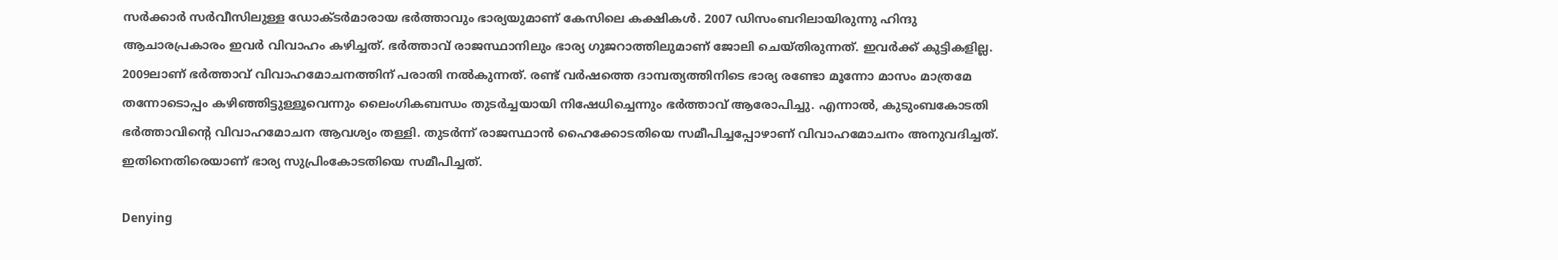സര്‍ക്കാര്‍ സര്‍വീസിലുള്ള ഡോക്ടര്‍മാരായ ഭര്‍ത്താവും ഭാര്യയുമാണ് കേസിലെ കക്ഷികള്‍. 2007 ഡിസംബറിലായിരുന്നു ഹിന്ദു ആചാരപ്രകാരം ഇവർ വിവാഹം കഴിച്ചത്. ഭര്‍ത്താവ് രാജസ്ഥാനിലും ഭാര്യ ഗുജറാത്തിലുമാണ് ജോലി ചെയ്തിരുന്നത്. ഇവർക്ക് കുട്ടികളില്ല. 2009ലാണ് ഭര്‍ത്താവ് വിവാഹമോചനത്തിന് പരാതി നല്‍കുന്നത്. രണ്ട് വര്‍ഷത്തെ ദാമ്പത്യത്തിനിടെ ഭാര്യ രണ്ടോ മൂന്നോ മാസം മാത്രമേ തന്നോടൊപ്പം കഴിഞ്ഞിട്ടുള്ളൂവെന്നും ലൈംഗികബന്ധം തുടര്‍ച്ചയായി നിഷേധിച്ചെന്നും ഭര്‍ത്താവ് ആരോപിച്ചു. എന്നാല്‍, കുടുംബകോടതി ഭര്‍ത്താവിന്റെ വിവാഹമോചന ആവശ്യം തള്ളി. തുടര്‍ന്ന് രാജസ്ഥാന്‍ ഹൈക്കോടതിയെ സമീപിച്ചപ്പോഴാണ് വിവാഹമോചനം അനുവദിച്ചത്. ഇതിനെതിരെയാണ് ഭാര്യ സുപ്രിംകോടതിയെ സമീപിച്ചത്.

Denying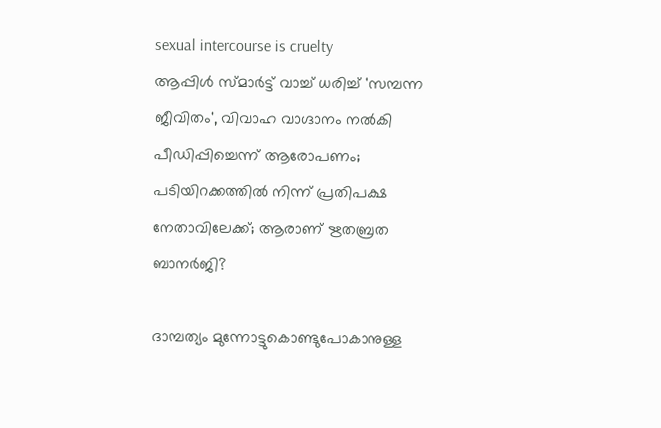sexual intercourse is cruelty
ആപ്പിള്‍ സ്മാര്‍ട്ട് വാച്ച് ധരിച്ച് 'സമ്പന്ന ജീവിതം', വിവാഹ വാഗ്ദാനം നല്‍കി പീഡിപ്പിച്ചെന്ന് ആരോപണം; പടിയിറക്കത്തില്‍ നിന്ന് പ്രതിപക്ഷ നേതാവിലേക്ക്; ആരാണ് ഋതബ്രത ബാനര്‍ജി?

ദാമ്പത്യം മുന്നോട്ടുകൊണ്ടുപോകാനുള്ള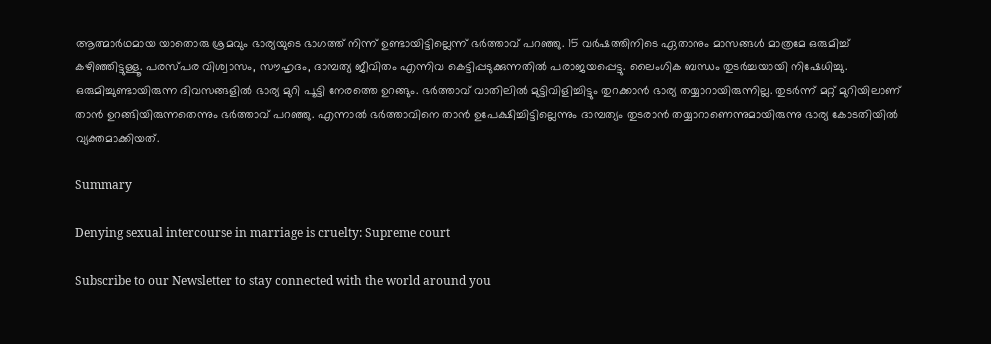ആത്മാര്‍ഥമായ യാതൊരു ശ്രമവും ഭാര്യയുടെ ഭാഗത്ത് നിന്ന് ഉണ്ടായിട്ടില്ലെന്ന് ഭര്‍ത്താവ് പറഞ്ഞു. 15 വര്‍ഷത്തിനിടെ ഏതാനും മാസങ്ങള്‍ മാത്രമേ ഒരുമിച്ച് കഴിഞ്ഞിട്ടുള്ളൂ. പരസ്പര വിശ്വാസം, സൗഹൃദം, ദാമ്പത്യ ജീവിതം എന്നിവ കെട്ടിപ്പടുക്കുന്നതില്‍ പരാജയപ്പെട്ടു. ലൈംഗിക ബന്ധം തുടര്‍ച്ചയായി നിഷേധിച്ചു. ഒരുമിച്ചുണ്ടായിരുന്ന ദിവസങ്ങളില്‍ ഭാര്യ മുറി പൂട്ടി നേരത്തെ ഉറങ്ങും. ഭര്‍ത്താവ് വാതിലില്‍ മുട്ടിവിളിച്ചിട്ടും തുറക്കാന്‍ ഭാര്യ തയ്യാറായിരുന്നില്ല. തുടര്‍ന്ന് മറ്റ് മുറിയിലാണ് താന്‍ ഉറങ്ങിയിരുന്നതെന്നും ഭര്‍ത്താവ് പറഞ്ഞു. എന്നാൽ ഭര്‍ത്താവിനെ താന്‍ ഉപേക്ഷിച്ചിട്ടില്ലെന്നും ദാമ്പത്യം തുടരാന്‍ തയ്യാറാണെന്നുമായിരുന്നു ഭാര്യ കോടതിയിൽ വ്യക്തമാക്കിയത്.

Summary

Denying sexual intercourse in marriage is cruelty: Supreme court

Subscribe to our Newsletter to stay connected with the world around you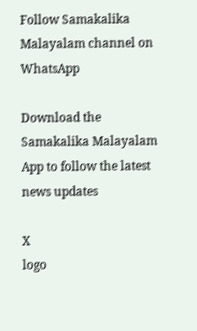Follow Samakalika Malayalam channel on WhatsApp

Download the Samakalika Malayalam App to follow the latest news updates

X
logo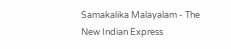Samakalika Malayalam - The New Indian Express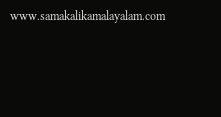www.samakalikamalayalam.com